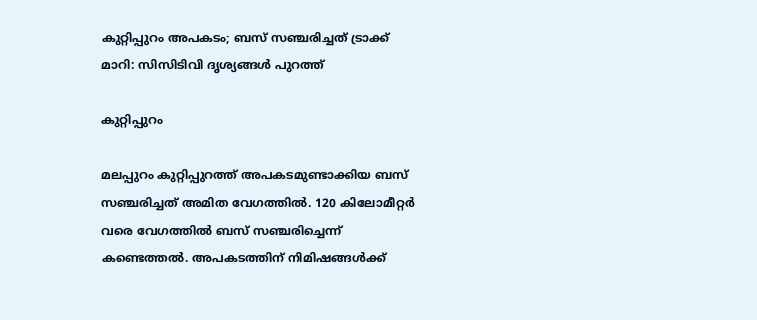കുറ്റിപ്പുറം അപകടം; ബസ് സഞ്ചരിച്ചത് ട്രാക്ക് മാറി: സിസിടിവി ദൃശ്യങ്ങൾ പുറത്ത്

കുറ്റിപ്പുറം

മലപ്പുറം കുറ്റിപ്പുറത്ത് അപകടമുണ്ടാക്കിയ ബസ് സഞ്ചരിച്ചത് അമിത വേഗത്തിൽ. 120 കിലോമീറ്റർ വരെ വേഗത്തിൽ ബസ് സഞ്ചരിച്ചെന്ന് കണ്ടെത്തൽ. അപകടത്തിന് നിമിഷങ്ങൾക്ക്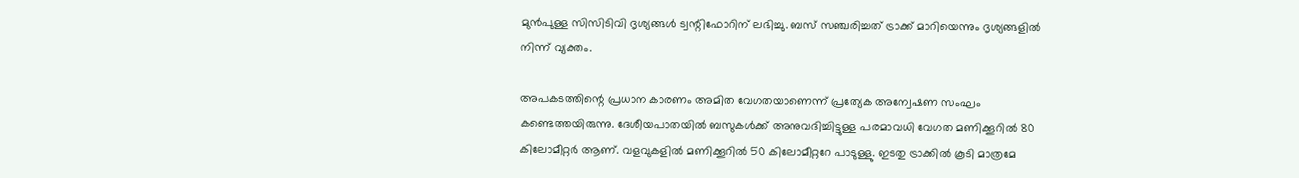മുൻപുള്ള സിസിടിവി ദൃശ്യങ്ങൾ ട്വന്റിഫോറിന് ലഭിച്ചു. ബസ് സഞ്ചരിച്ചത് ട്രാക്ക് മാറിയെന്നും ദൃശ്യങ്ങളിൽ നിന്ന് വ്യക്തം.

അപകടത്തിന്റെ പ്രധാന കാരണം അമിത വേഗതയാണെന്ന് പ്രത്യേക അന്വേഷണ സംഘം കണ്ടെത്തയിരുന്നു. ദേശീയപാതയിൽ ബസുകൾക്ക് അനുവദിച്ചിട്ടുള്ള പരമാവധി വേഗത മണിക്കൂറിൽ 80 കിലോമീറ്റർ ആണ്. വളവുകളിൽ മണിക്കൂറിൽ 50 കിലോമീറ്ററേ പാടുള്ളു. ഇടതു ട്രാക്കിൽ കൂടി മാത്രമേ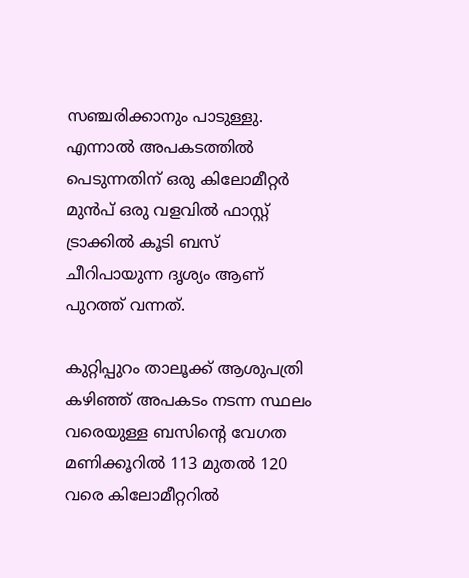സഞ്ചരിക്കാനും പാടുള്ളു. എന്നാൽ അപകടത്തിൽ പെടുന്നതിന് ഒരു കിലോമീറ്റർ മുൻപ് ഒരു വളവിൽ ഫാസ്റ്റ് ട്രാക്കിൽ കൂടി ബസ് ചീറിപായുന്ന ദൃശ്യം ആണ് പുറത്ത് വന്നത്.

കുറ്റിപ്പുറം താലൂക്ക് ആശുപത്രി കഴിഞ്ഞ് അപകടം നടന്ന സ്ഥലം വരെയുള്ള ബസിന്റെ വേഗത മണിക്കൂറിൽ 113 മുതൽ 120 വരെ കിലോമീറ്ററിൽ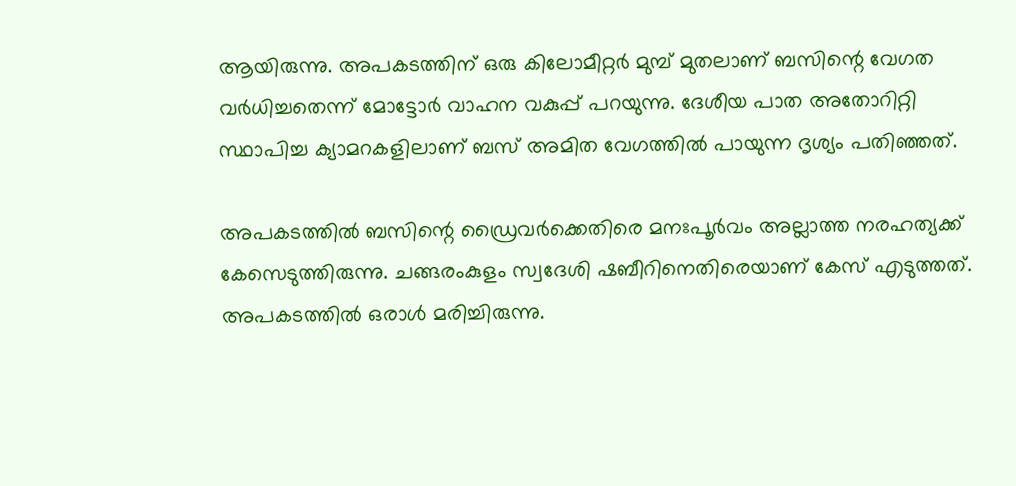ആയിരുന്നു. അപകടത്തിന് ഒരു കിലോമീറ്റർ മുമ്പ് മുതലാണ് ബസിന്റെ വേഗത വർധിച്ചതെന്ന് മോട്ടോർ വാഹന വകുപ്പ് പറയുന്നു. ദേശീയ പാത അതോറിറ്റി സ്ഥാപിച്ച ക്യാമറകളിലാണ് ബസ് അമിത വേഗത്തിൽ പായുന്ന ദൃശ്യം പതിഞ്ഞത്.

അപകടത്തിൽ ബസിന്റെ ഡ്രൈവർക്കെതിരെ മനഃപൂർവം അല്ലാത്ത നരഹത്യക്ക് കേസെടുത്തിരുന്നു. ചങ്ങരംകുളം സ്വദേശി ഷബീറിനെതിരെയാണ് കേസ് എടുത്തത്. അപകടത്തിൽ ഒരാൾ മരിച്ചിരുന്നു.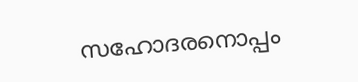സഹോദരനൊപ്പം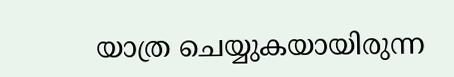യാത്ര ചെയ്യുകയായിരുന്ന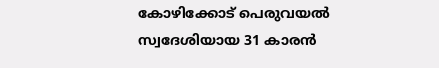കോഴിക്കോട് പെരുവയൽ സ്വദേശിയായ 31 കാരൻ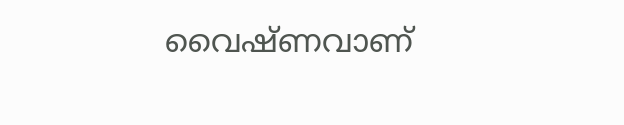വൈഷ്ണവാണ്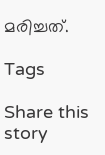മരിച്ചത്.

Tags

Share this story